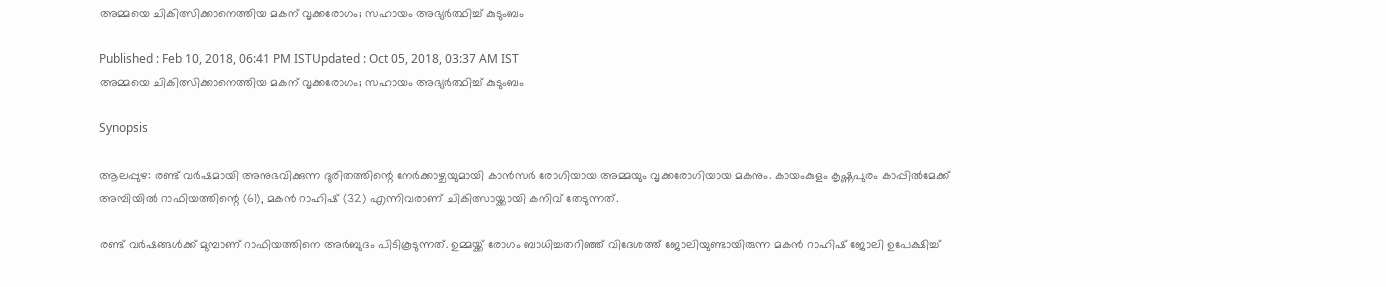അമ്മയെ ചികിത്സിക്കാനെത്തിയ മകന് വൃക്കരോഗം; സഹായം അഭ്യര്‍ത്ഥിച്ച് കുടുംബം

Published : Feb 10, 2018, 06:41 PM ISTUpdated : Oct 05, 2018, 03:37 AM IST
അമ്മയെ ചികിത്സിക്കാനെത്തിയ മകന് വൃക്കരോഗം; സഹായം അഭ്യര്‍ത്ഥിച്ച് കുടുംബം

Synopsis

ആലപ്പുഴ: രണ്ട് വര്‍ഷമായി അനുഭവിക്കുന്ന ദുരിതത്തിന്റെ നേര്‍ക്കാഴ്ചയുമായി കാന്‍സര്‍ രോഗിയായ അമ്മയും വൃക്കരോഗിയായ മകനും. കായംകുളം കൃഷ്ണപുരം കാപ്പില്‍മേക്ക് അമ്പിയില്‍ റാഫിയത്തിന്റെ (61), മകന്‍ റാഹിഷ് (32) എന്നിവരാണ് ചികിത്സായ്ക്കായി കനിവ് തേടുന്നത്.

രണ്ട് വര്‍ഷങ്ങള്‍ക്ക് മുമ്പാണ് റാഫിയത്തിനെ അര്‍ബുദം പിടികൂടുന്നത്. ഉമ്മയ്ക്ക് രോഗം ബാധിച്ചതറിഞ്ഞ് വിദേശത്ത് ജോലിയുണ്ടായിരുന്ന മകന്‍ റാഹിഷ് ജോലി ഉപേക്ഷിച്ച്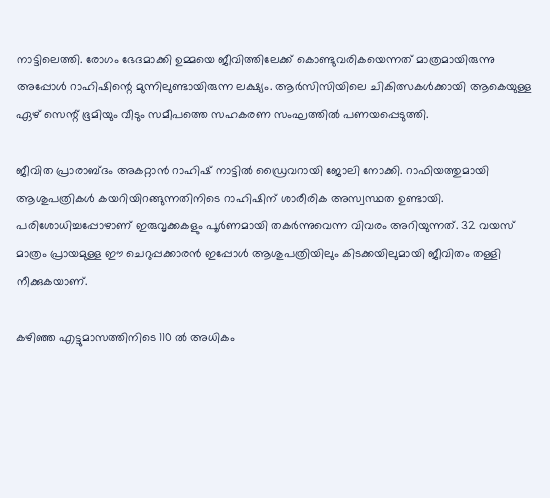നാട്ടിലെത്തി. രോഗം ഭേദമാക്കി ഉമ്മയെ ജീവിത്തിലേക്ക് കൊണ്ടുവരികയെന്നത് മാത്രമായിരുന്നു അപ്പോള്‍ റാഹിഷിന്റെ മുന്നിലുണ്ടായിരുന്ന ലക്ഷ്യം. ആര്‍സിസിയിലെ ചികിത്സകള്‍ക്കായി ആകെയുള്ള ഏഴ് സെന്റ് ഭൂമിയും വീടും സമീപത്തെ സഹകരണ സംഘത്തില്‍ പണയപ്പെടുത്തി.

ജീവിത പ്രാരാബ്ദം അകറ്റാന്‍ റാഹിഷ് നാട്ടില്‍ ഡ്രൈവറായി ജോലി നോക്കി. റാഫിയത്തുമായി ആശുപത്രികള്‍ കയറിയിറങ്ങുന്നതിനിടെ റാഹിഷിന് ശാരീരിക അസ്വസ്ഥത ഉണ്ടായി. പരിശോധിച്ചപ്പോഴാണ് ഇരുവൃക്കകളും പൂര്‍ണമായി തകര്‍ന്നുവെന്ന വിവരം അറിയുന്നത്. 32 വയസ് മാത്രം പ്രായമുള്ള ഈ ചെറുപ്പക്കാരന്‍ ഇപ്പോള്‍ ആശുപത്രിയിലും കിടക്കയിലുമായി ജീവിതം തള്ളി നീക്കുകയാണ്.

കഴിഞ്ഞ എട്ടുമാസത്തിനിടെ 110 ല്‍ അധികം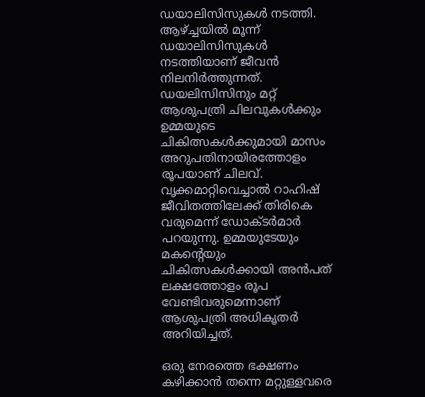ഡയാലിസിസുകള്‍ നടത്തി. ആഴ്ച്ചയില്‍ മൂന്ന് ഡയാലിസിസുകള്‍ നടത്തിയാണ് ജീവന്‍ നിലനിര്‍ത്തുന്നത്. ഡയലിസിസിനും മറ്റ് ആശുപത്രി ചിലവുകള്‍ക്കും ഉമ്മയുടെ ചികിത്സകള്‍ക്കുമായി മാസം അറുപതിനായിരത്തോളം രൂപയാണ് ചിലവ്. വൃക്കമാറ്റിവെച്ചാല്‍ റാഹിഷ് ജീവിതത്തിലേക്ക് തിരികെ വരുമെന്ന് ഡോക്ടര്‍മാര്‍ പറയുന്നു. ഉമ്മയുടേയും മകന്റെയും ചികിത്സകള്‍ക്കായി അന്‍പത് ലക്ഷത്തോളം രൂപ വേണ്ടിവരുമെന്നാണ് ആശുപത്രി അധികൃതര്‍ അറിയിച്ചത്.

ഒരു നേരത്തെ ഭക്ഷണം കഴിക്കാന്‍ തന്നെ മറ്റുള്ളവരെ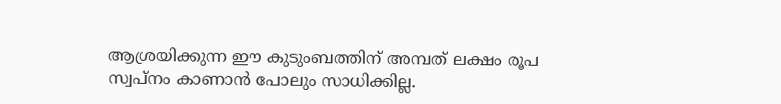ആശ്രയിക്കുന്ന ഈ കുടുംബത്തിന് അമ്പത് ലക്ഷം രൂപ സ്വപ്‌നം കാണാന്‍ പോലും സാധിക്കില്ല.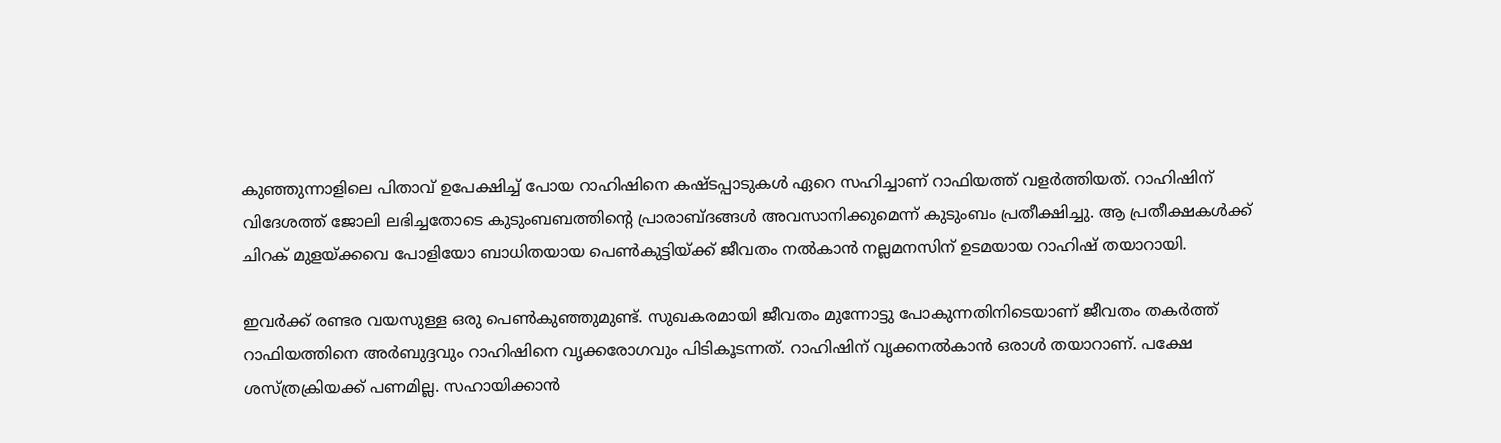കുഞ്ഞുന്നാളിലെ പിതാവ് ഉപേക്ഷിച്ച് പോയ റാഹിഷിനെ കഷ്ടപ്പാടുകള്‍ ഏറെ സഹിച്ചാണ് റാഫിയത്ത് വളര്‍ത്തിയത്. റാഹിഷിന് വിദേശത്ത് ജോലി ലഭിച്ചതോടെ കുടുംബബത്തിന്റെ പ്രാരാബ്ദങ്ങള്‍ അവസാനിക്കുമെന്ന് കുടുംബം പ്രതീക്ഷിച്ചു. ആ പ്രതീക്ഷകള്‍ക്ക് ചിറക് മുളയ്ക്കവെ പോളിയോ ബാധിതയായ പെണ്‍കുട്ടിയ്ക്ക് ജീവതം നല്‍കാന്‍ നല്ലമനസിന് ഉടമയായ റാഹിഷ് തയാറായി.

ഇവര്‍ക്ക് രണ്ടര വയസുള്ള ഒരു പെണ്‍കുഞ്ഞുമുണ്ട്. സുഖകരമായി ജീവതം മുന്നോട്ടു പോകുന്നതിനിടെയാണ് ജീവതം തകര്‍ത്ത് റാഫിയത്തിനെ അര്‍ബുദ്ദവും റാഹിഷിനെ വൃക്കരോഗവും പിടികൂടന്നത്. റാഹിഷിന് വൃക്കനല്‍കാന്‍ ഒരാള്‍ തയാറാണ്. പക്ഷേ ശസ്ത്രക്രിയക്ക് പണമില്ല. സഹായിക്കാന്‍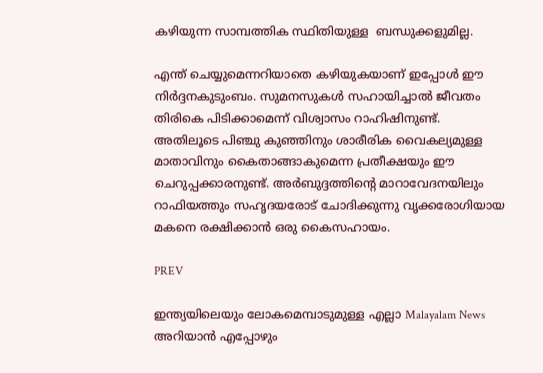കഴിയുന്ന സാമ്പത്തിക സ്ഥിതിയുള്ള  ബന്ധുക്കളുമില്ല.

എന്ത് ചെയ്യുമെന്നറിയാതെ കഴിയുകയാണ് ഇപ്പോള്‍ ഈ നിര്‍ദ്ദനകുടുംബം. സുമനസുകള്‍ സഹായിച്ചാല്‍ ജീവതം തിരികെ പിടിക്കാമെന്ന് വിശ്വാസം റാഹിഷിനുണ്ട്. അതിലൂടെ പിഞ്ചു കുഞ്ഞിനും ശാരീരിക വൈകല്യമുള്ള മാതാവിനും കൈതാങ്ങാകുമെന്ന പ്രതീക്ഷയും ഈ ചെറുപ്പക്കാരനുണ്ട്. അര്‍ബുദ്ദത്തിന്റെ മാറാവേദനയിലും റാഫിയത്തും സഹൃദയരോട് ചോദിക്കുന്നു വൃക്കരോഗിയായ മകനെ രക്ഷിക്കാന്‍ ഒരു കൈസഹായം.

PREV

ഇന്ത്യയിലെയും ലോകമെമ്പാടുമുള്ള എല്ലാ Malayalam News അറിയാൻ എപ്പോഴും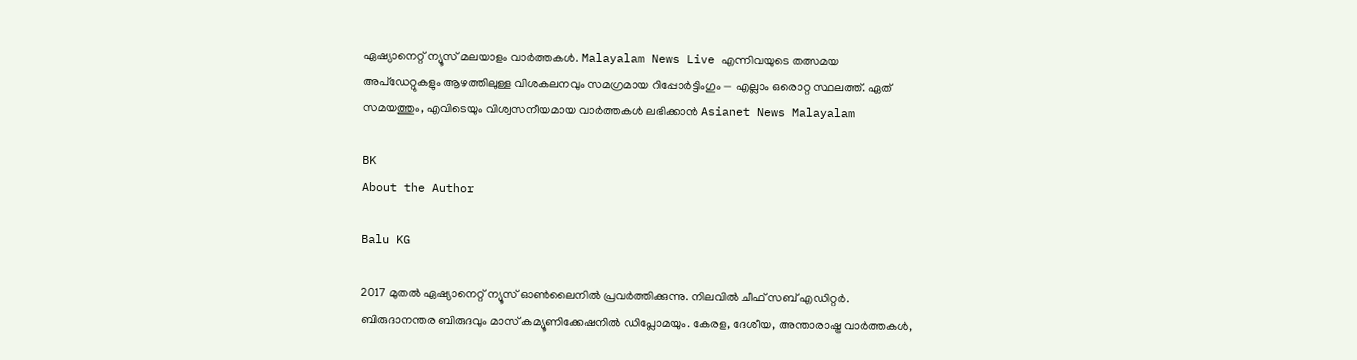ഏഷ്യാനെറ്റ് ന്യൂസ് മലയാളം വാർത്തകൾ. Malayalam News Live എന്നിവയുടെ തത്സമയ അപ്‌ഡേറ്റുകളും ആഴത്തിലുള്ള വിശകലനവും സമഗ്രമായ റിപ്പോർട്ടിംഗും — എല്ലാം ഒരൊറ്റ സ്ഥലത്ത്. ഏത് സമയത്തും, എവിടെയും വിശ്വസനീയമായ വാർത്തകൾ ലഭിക്കാൻ Asianet News Malayalam

BK
About the Author

Balu KG

2017 മുതല്‍ ഏഷ്യാനെറ്റ് ന്യൂസ് ഓണ്‍ലൈനില്‍ പ്രവര്‍ത്തിക്കുന്നു. നിലവില്‍ ചീഫ് സബ് എഡിറ്റര്‍. ബിരുദാനന്തര ബിരുദവും മാസ് കമ്യൂണിക്കേഷനിൽ ഡിപ്ലോമയും. കേരള, ദേശീയ, അന്താരാഷ്ട്ര വാര്‍ത്തകള്‍,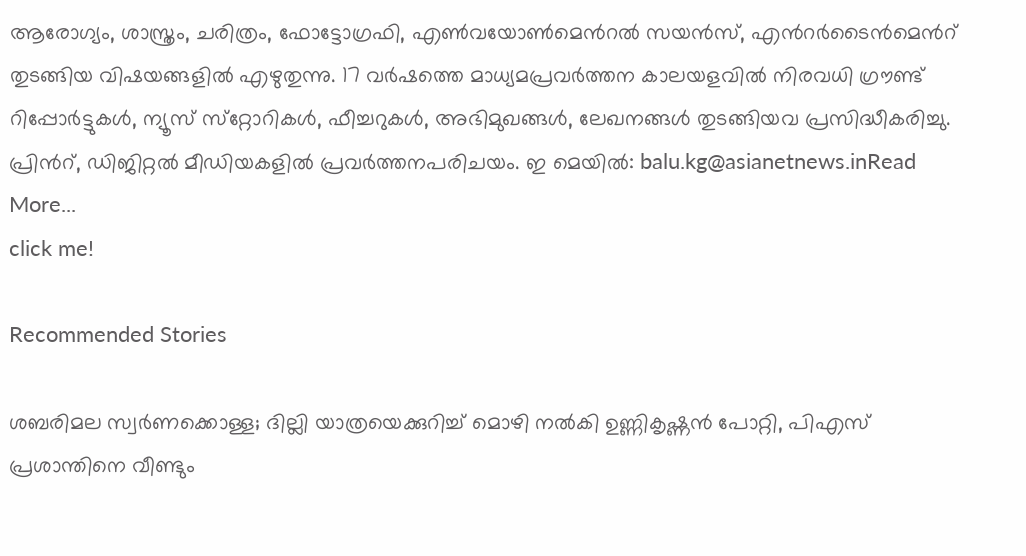ആരോഗ്യം, ശാസ്ത്രം, ചരിത്രം, ഫോട്ടോഗ്രഫി, എണ്‍വയോണ്‍മെന്‍റല്‍ സയന്‍സ്, എന്‍റര്‍ടൈന്‍മെന്‍റ് തുടങ്ങിയ വിഷയങ്ങളില്‍ എഴുതുന്നു. 17 വര്‍ഷത്തെ മാധ്യമപ്രവര്‍ത്തന കാലയളവില്‍ നിരവധി ഗ്രൗണ്ട് റിപ്പോര്‍ട്ടുകള്‍, ന്യൂസ് സ്‌റ്റോറികള്‍, ഫീച്ചറുകള്‍, അഭിമുഖങ്ങള്‍, ലേഖനങ്ങള്‍ തുടങ്ങിയവ പ്രസിദ്ധീകരിച്ചു. പ്രിന്‍റ്, ഡിജിറ്റല്‍ മീഡിയകളില്‍ പ്രവര്‍ത്തനപരിചയം. ഇ മെയില്‍: balu.kg@asianetnews.inRead More...
click me!

Recommended Stories

ശബരിമല സ്വര്‍ണക്കൊള്ള; ദില്ലി യാത്രയെക്കുറിച്ച് മൊഴി നൽകി ഉണ്ണികൃഷ്ണൻ പോറ്റി, പിഎസ് പ്രശാന്തിനെ വീണ്ടും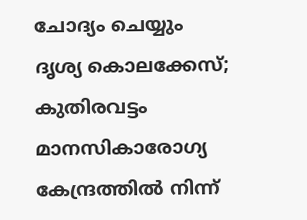ചോദ്യം ചെയ്യും
ദൃശ്യ കൊലക്കേസ്; കുതിരവട്ടം മാനസികാരോഗ്യ കേന്ദ്രത്തിൽ നിന്ന്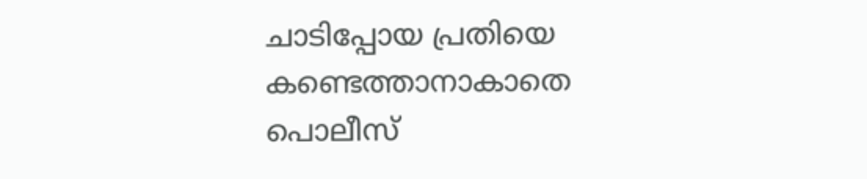ചാടിപ്പോയ പ്രതിയെ കണ്ടെത്താനാകാതെ പൊലീസ്